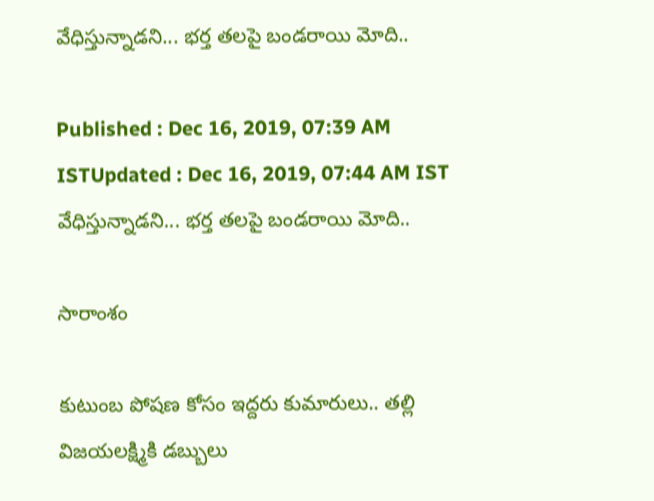వేధిస్తున్నాడని... భర్త తలపై బండరాయి మోది..

Published : Dec 16, 2019, 07:39 AM ISTUpdated : Dec 16, 2019, 07:44 AM IST
వేధిస్తున్నాడని... భర్త తలపై బండరాయి మోది..

సారాంశం

కుటుంబ పోషణ కోసం ఇద్దరు కుమారులు.. తల్లి విజయలక్ష్మికి డబ్బులు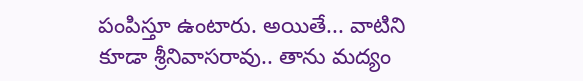పంపిస్తూ ఉంటారు. అయితే... వాటిని కూడా శ్రీనివాసరావు.. తాను మద్యం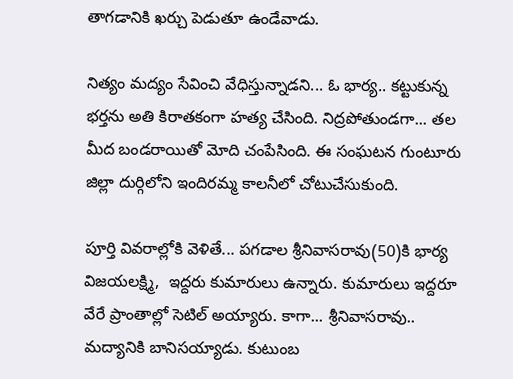తాగడానికి ఖర్చు పెడుతూ ఉండేవాడు.

నిత్యం మద్యం సేవించి వేధిస్తున్నాడని... ఓ భార్య.. కట్టుకున్న భర్తను అతి కిరాతకంగా హత్య చేసింది. నిద్రపోతుండగా... తల మీద బండరాయితో మోది చంపేసింది. ఈ సంఘటన గుంటూరు జిల్లా దుర్గిలోని ఇందిరమ్మ కాలనీలో చోటుచేసుకుంది.

పూర్తి వివరాల్లోకి వెళితే... పగడాల శ్రీనివాసరావు(50)కి భార్య విజయలక్ష్మి,  ఇద్దరు కుమారులు ఉన్నారు. కుమారులు ఇద్దరూ వేరే ప్రాంతాల్లో సెటిల్ అయ్యారు. కాగా... శ్రీనివాసరావు..  మద్యానికి బానిసయ్యాడు. కుటుంబ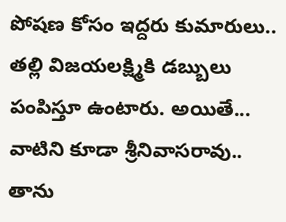పోషణ కోసం ఇద్దరు కుమారులు.. తల్లి విజయలక్ష్మికి డబ్బులు పంపిస్తూ ఉంటారు. అయితే... వాటిని కూడా శ్రీనివాసరావు.. తాను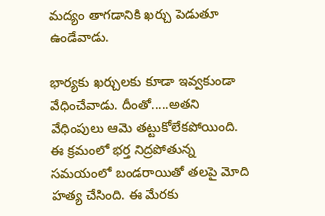మద్యం తాగడానికి ఖర్చు పెడుతూ ఉండేవాడు.

భార్యకు ఖర్చులకు కూడా ఇవ్వకుండా వేధించేవాడు. దీంతో.....అతని వేధింపులు ఆమె తట్టుకోలేకపోయింది. ఈ క్రమంలో భర్త నిద్రపోతున్న సమయంలో బండరాయితో తలపై మోది హత్య చేసింది. ఈ మేరకు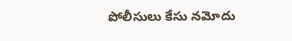పోలీసులు కేసు నమోదు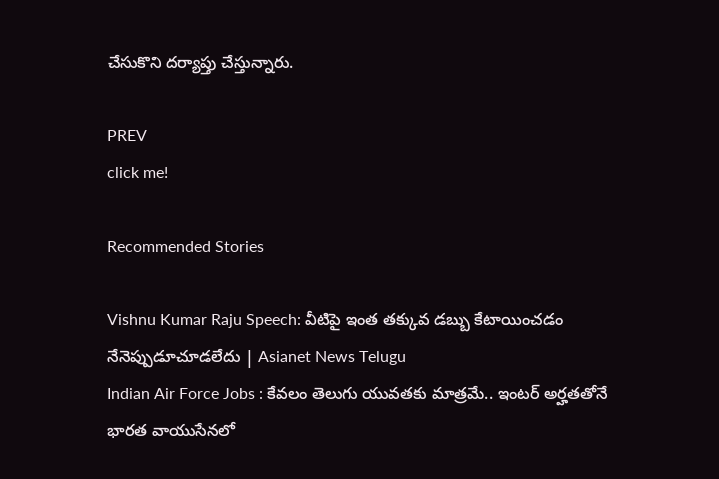చేసుకొని దర్యాప్తు చేస్తున్నారు.

PREV
click me!

Recommended Stories

Vishnu Kumar Raju Speech: వీటిపై ఇంత తక్కువ డబ్బు కేటాయించడం నేనెప్పుడూచూడలేదు | Asianet News Telugu
Indian Air Force Jobs : కేవలం తెలుగు యువతకు మాత్రమే.. ఇంటర్ అర్హతతోనే భారత వాయుసేనలో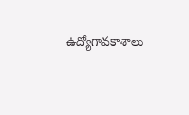ఉద్యోగావకాశాలు